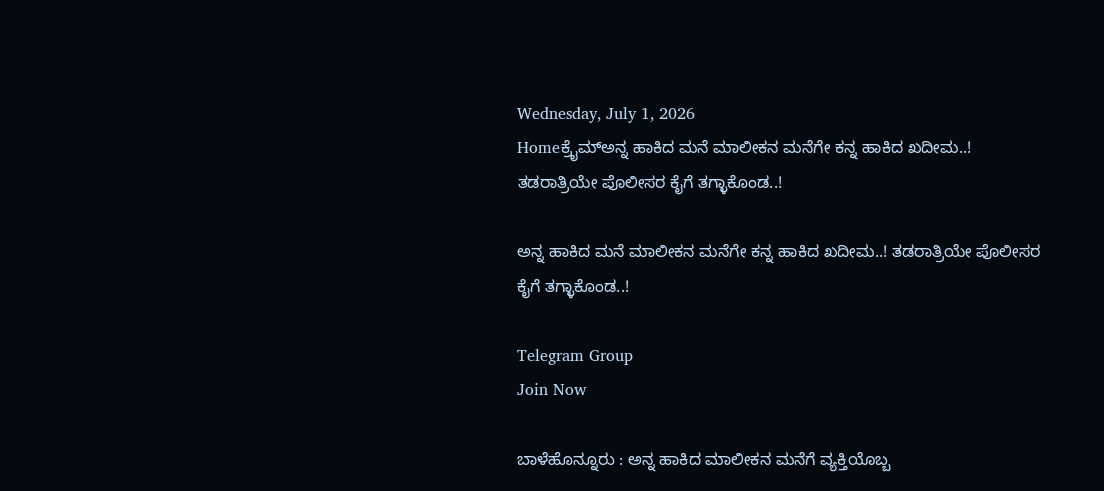Wednesday, July 1, 2026
Homeಕ್ರೈಮ್ಅನ್ನ ಹಾಕಿದ ಮನೆ ಮಾಲೀಕನ ಮನೆಗೇ ಕನ್ನ ಹಾಕಿದ ಖದೀಮ..! ತಡರಾತ್ರಿಯೇ ಪೊಲೀಸರ ಕೈಗೆ ತಗ್ಳಾಕೊಂಡ..!

ಅನ್ನ ಹಾಕಿದ ಮನೆ ಮಾಲೀಕನ ಮನೆಗೇ ಕನ್ನ ಹಾಕಿದ ಖದೀಮ..! ತಡರಾತ್ರಿಯೇ ಪೊಲೀಸರ ಕೈಗೆ ತಗ್ಳಾಕೊಂಡ..!

Telegram Group
Join Now

ಬಾಳೆಹೊನ್ನೂರು : ಅನ್ನ ಹಾಕಿದ ಮಾಲೀಕನ ಮನೆಗೆ ವ್ಯಕ್ತಿಯೊಬ್ಬ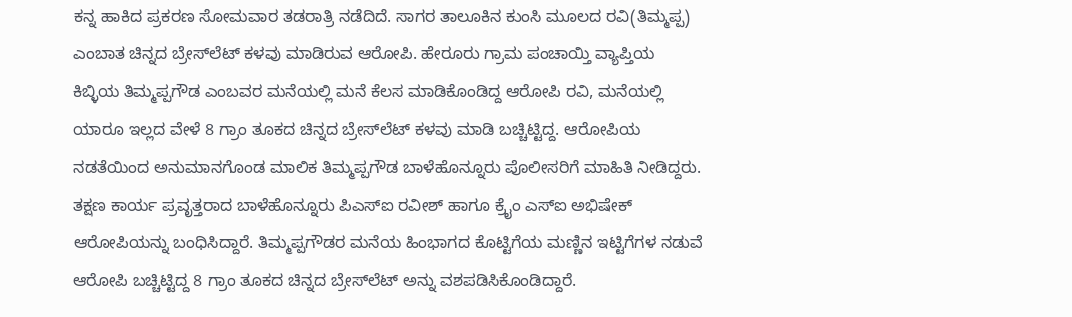ಕನ್ನ ಹಾಕಿದ ಪ್ರಕರಣ ಸೋಮವಾರ ತಡರಾತ್ರಿ ನಡೆದಿದೆ. ಸಾಗರ ತಾಲೂಕಿನ ಕುಂಸಿ ಮೂಲದ ರವಿ(ತಿಮ್ಮಪ್ಪ) ಎಂಬಾತ ಚಿನ್ನದ ಬ್ರೇಸ್‌ಲೆಟ್ ಕಳವು ಮಾಡಿರುವ ಆರೋಪಿ. ಹೇರೂರು ಗ್ರಾಮ ಪಂಚಾಯ್ತಿ ವ್ಯಾಪ್ತಿಯ ಕಿಬ್ಳಿಯ ತಿಮ್ಮಪ್ಪಗೌಡ ಎಂಬವರ ಮನೆಯಲ್ಲಿ ಮನೆ ಕೆಲಸ ಮಾಡಿಕೊಂಡಿದ್ದ ಆರೋಪಿ ರವಿ, ಮನೆಯಲ್ಲಿ ಯಾರೂ ಇಲ್ಲದ ವೇಳೆ 8 ಗ್ರಾಂ ತೂಕದ ಚಿನ್ನದ ಬ್ರೇಸ್‌ಲೆಟ್ ಕಳವು ಮಾಡಿ ಬಚ್ಚಿಟ್ಟಿದ್ದ. ಆರೋಪಿಯ ನಡತೆಯಿಂದ ಅನುಮಾನಗೊಂಡ ಮಾಲಿಕ ತಿಮ್ಮಪ್ಪಗೌಡ ಬಾಳೆಹೊನ್ನೂರು ಪೊಲೀಸರಿಗೆ ಮಾಹಿತಿ ನೀಡಿದ್ದರು. ತಕ್ಷಣ ಕಾರ್ಯ ಪ್ರವೃತ್ತರಾದ ಬಾಳೆಹೊನ್ನೂರು ಪಿಎಸ್ಐ ರವೀಶ್ ಹಾಗೂ ಕ್ರೈಂ ಎಸ್ಐ ಅಭಿಷೇಕ್ ಆರೋಪಿಯನ್ನು ಬಂಧಿಸಿದ್ದಾರೆ. ತಿಮ್ಮಪ್ಪಗೌಡರ ಮನೆಯ ಹಿಂಭಾಗದ ಕೊಟ್ಟಿಗೆಯ ಮಣ್ಣಿನ ಇಟ್ಟಿಗೆಗಳ ನಡುವೆ ಆರೋಪಿ ಬಚ್ಚಿಟ್ಟಿದ್ದ 8 ಗ್ರಾಂ ತೂಕದ ಚಿನ್ನದ ಬ್ರೇಸ್‌ಲೆಟ್‌ ಅನ್ನು ವಶಪಡಿಸಿಕೊಂಡಿದ್ದಾರೆ.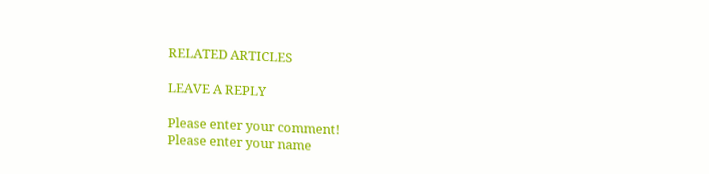RELATED ARTICLES

LEAVE A REPLY

Please enter your comment!
Please enter your name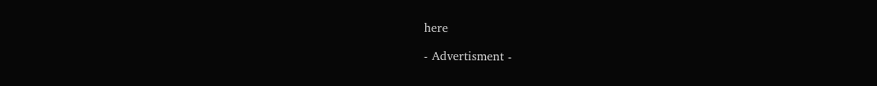here

- Advertisment -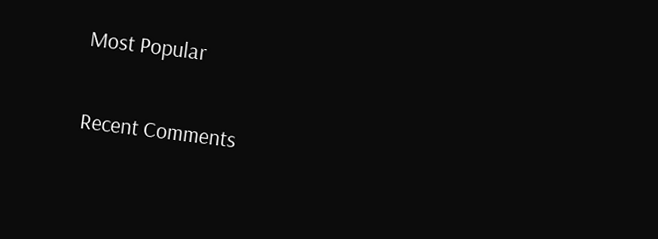Most Popular

Recent Comments